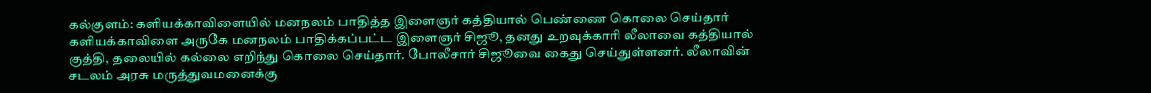கல்குளம்: களியக்காவிளையில் மனநலம் பாதித்த இளைஞர் கத்தியால் பெண்ணை கொலை செய்தார்
களியக்காவிளை அருகே மனநலம் பாதிக்கப்பட்ட இளைஞர் சிஜூ, தனது உறவுக்காரி லீலாவை கத்தியால் குத்தி, தலையில் கல்லை எறிந்து கொலை செய்தார். போலீசார் சிஜூவை கைது செய்துள்ளனர். லீலாவின் சடலம் அரசு மருத்துவமனைக்கு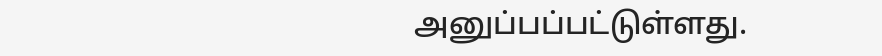அனுப்பப்பட்டுள்ளது.